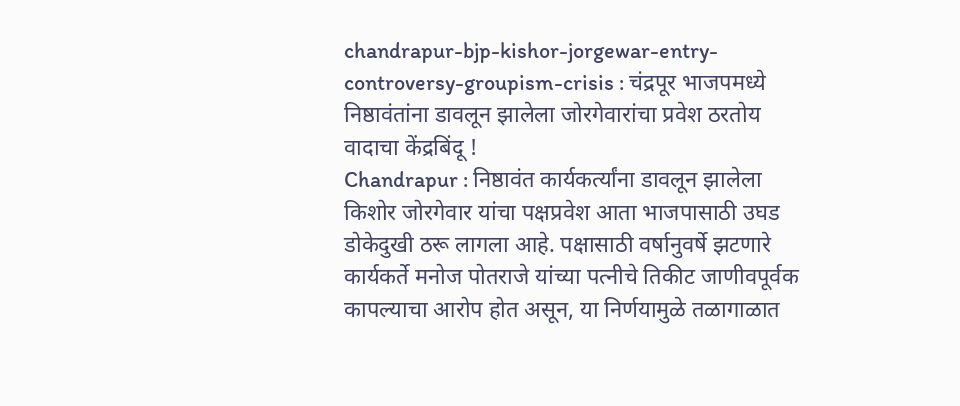chandrapur-bjp-kishor-jorgewar-entry-controversy-groupism-crisis : चंद्रपूर भाजपमध्ये निष्ठावंतांना डावलून झालेला जोरगेवारांचा प्रवेश ठरतोय वादाचा केंद्रबिंदू !
Chandrapur : निष्ठावंत कार्यकर्त्यांना डावलून झालेला किशोर जोरगेवार यांचा पक्षप्रवेश आता भाजपासाठी उघड डोकेदुखी ठरू लागला आहे. पक्षासाठी वर्षानुवर्षे झटणारे कार्यकर्ते मनोज पोतराजे यांच्या पत्नीचे तिकीट जाणीवपूर्वक कापल्याचा आरोप होत असून, या निर्णयामुळे तळागाळात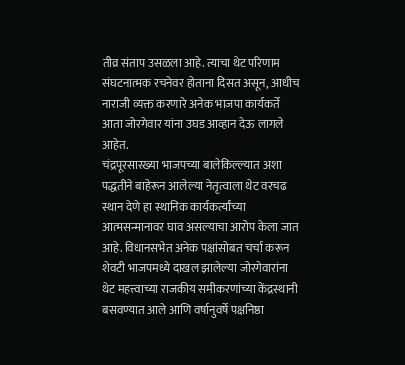तीव्र संताप उसळला आहे. त्याचा थेट परिणाम संघटनात्मक रचनेवर होताना दिसत असून, आधीच नाराजी व्यक्त करणारे अनेक भाजपा कार्यकर्ते आता जोरगेवार यांना उघड आव्हान देऊ लागले आहेत.
चंद्रपूरसारख्या भाजपच्या बालेकिल्ल्यात अशा पद्धतीने बाहेरून आलेल्या नेतृत्वाला थेट वरचढ स्थान देणे हा स्थानिक कार्यकर्त्यांच्या आत्मसन्मानावर घाव असल्याचा आरोप केला जात आहे. विधानसभेत अनेक पक्षांसोबत चर्चा करून शेवटी भाजपमध्ये दाखल झालेल्या जोरगेवारांना थेट महत्त्वाच्या राजकीय समीकरणांच्या केंद्रस्थानी बसवण्यात आले आणि वर्षानुवर्षे पक्षनिष्ठा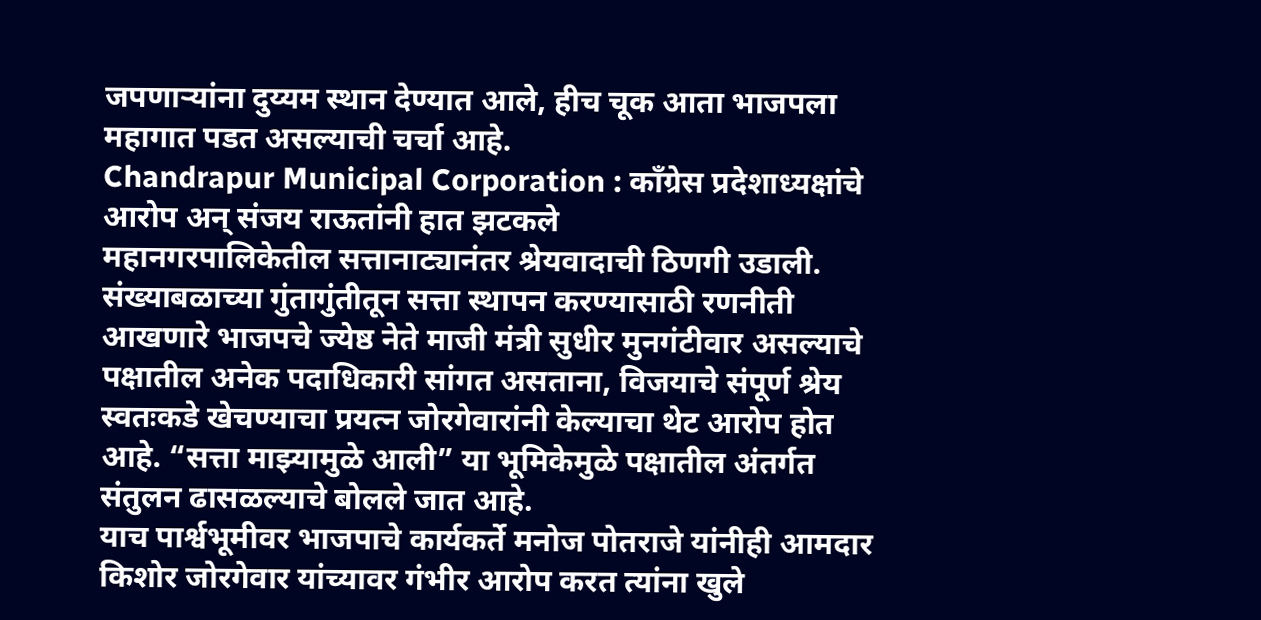जपणाऱ्यांना दुय्यम स्थान देण्यात आले, हीच चूक आता भाजपला महागात पडत असल्याची चर्चा आहे.
Chandrapur Municipal Corporation : काँग्रेस प्रदेशाध्यक्षांचे आरोप अन् संजय राऊतांनी हात झटकले
महानगरपालिकेतील सत्तानाट्यानंतर श्रेयवादाची ठिणगी उडाली. संख्याबळाच्या गुंतागुंतीतून सत्ता स्थापन करण्यासाठी रणनीती आखणारे भाजपचे ज्येष्ठ नेते माजी मंत्री सुधीर मुनगंटीवार असल्याचे पक्षातील अनेक पदाधिकारी सांगत असताना, विजयाचे संपूर्ण श्रेय स्वतःकडे खेचण्याचा प्रयत्न जोरगेवारांनी केल्याचा थेट आरोप होत आहे. “सत्ता माझ्यामुळे आली” या भूमिकेमुळे पक्षातील अंतर्गत संतुलन ढासळल्याचे बोलले जात आहे.
याच पार्श्वभूमीवर भाजपाचे कार्यकर्ते मनोज पोतराजे यांनीही आमदार किशोर जोरगेवार यांच्यावर गंभीर आरोप करत त्यांना खुले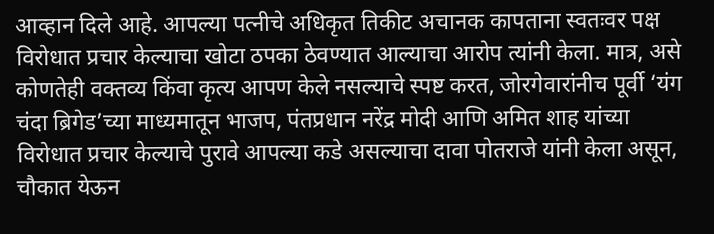आव्हान दिले आहे. आपल्या पत्नीचे अधिकृत तिकीट अचानक कापताना स्वतःवर पक्ष विरोधात प्रचार केल्याचा खोटा ठपका ठेवण्यात आल्याचा आरोप त्यांनी केला. मात्र, असे कोणतेही वक्तव्य किंवा कृत्य आपण केले नसल्याचे स्पष्ट करत, जोरगेवारांनीच पूर्वी ‘यंग चंदा ब्रिगेड’च्या माध्यमातून भाजप, पंतप्रधान नरेंद्र मोदी आणि अमित शाह यांच्या विरोधात प्रचार केल्याचे पुरावे आपल्या कडे असल्याचा दावा पोतराजे यांनी केला असून, चौकात येऊन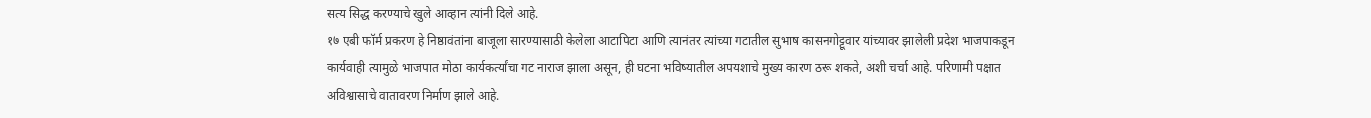सत्य सिद्ध करण्याचे खुले आव्हान त्यांनी दिले आहे.
१७ एबी फॉर्म प्रकरण हे निष्ठावंतांना बाजूला सारण्यासाठी केलेला आटापिटा आणि त्यानंतर त्यांच्या गटातील सुभाष कासनगोट्टूवार यांच्यावर झालेली प्रदेश भाजपाकडून कार्यवाही त्यामुळे भाजपात मोठा कार्यकर्त्यांचा गट नाराज झाला असून, ही घटना भविष्यातील अपयशाचे मुख्य कारण ठरू शकते, अशी चर्चा आहे. परिणामी पक्षात अविश्वासाचे वातावरण निर्माण झाले आहे.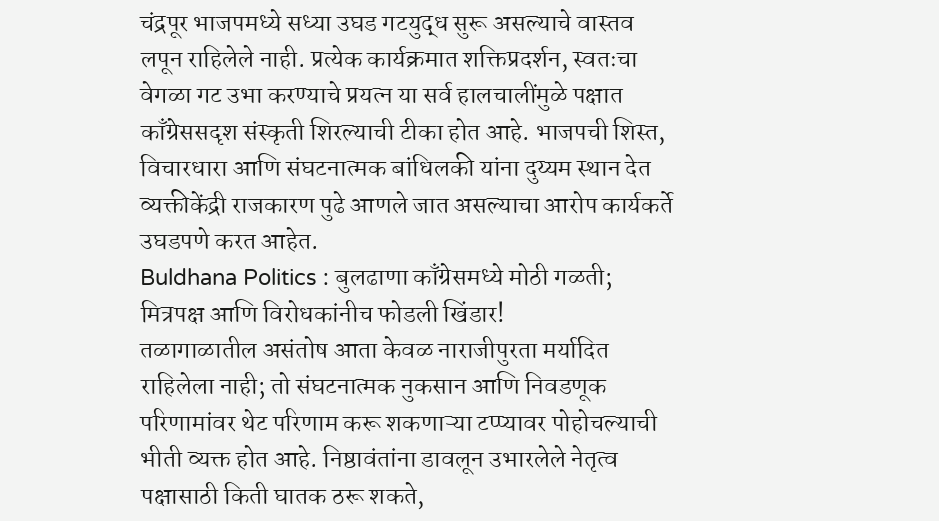चंद्रपूर भाजपमध्ये सध्या उघड गटयुद्ध सुरू असल्याचे वास्तव लपून राहिलेले नाही. प्रत्येक कार्यक्रमात शक्तिप्रदर्शन, स्वतःचा वेगळा गट उभा करण्याचे प्रयत्न या सर्व हालचालींमुळे पक्षात काँग्रेससदृश संस्कृती शिरल्याची टीका होत आहे. भाजपची शिस्त, विचारधारा आणि संघटनात्मक बांधिलकी यांना दुय्यम स्थान देत व्यक्तीकेंद्री राजकारण पुढे आणले जात असल्याचा आरोप कार्यकर्ते उघडपणे करत आहेत.
Buldhana Politics : बुलढाणा काँग्रेसमध्ये मोठी गळती; मित्रपक्ष आणि विरोधकांनीच फोडली खिंडार!
तळागाळातील असंतोष आता केवळ नाराजीपुरता मर्यादित राहिलेला नाही; तो संघटनात्मक नुकसान आणि निवडणूक परिणामांवर थेट परिणाम करू शकणाऱ्या टप्प्यावर पोहोचल्याची भीती व्यक्त होत आहे. निष्ठावंतांना डावलून उभारलेले नेतृत्व पक्षासाठी किती घातक ठरू शकते,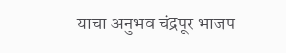याचा अनुभव चंद्रपूर भाजप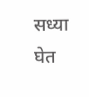सध्या घेत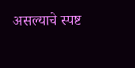असल्याचे स्पष्ट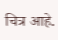चित्र आहे.